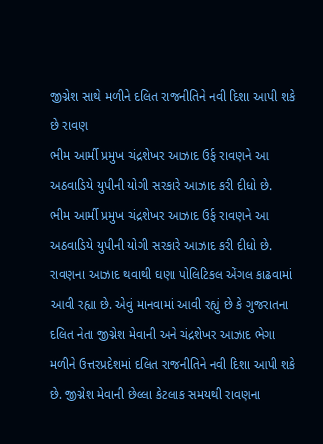જીગ્નેશ સાથે મળીને દલિત રાજનીતિને નવી દિશા આપી શકે છે રાવણ
ભીમ આર્મી પ્રમુખ ચંદ્રશેખર આઝાદ ઉર્ફ રાવણને આ અઠવાડિયે યુપીની યોગી સરકારે આઝાદ કરી દીધો છે.
ભીમ આર્મી પ્રમુખ ચંદ્રશેખર આઝાદ ઉર્ફ રાવણને આ અઠવાડિયે યુપીની યોગી સરકારે આઝાદ કરી દીધો છે. રાવણના આઝાદ થવાથી ઘણા પોલિટિકલ એંગલ કાઢવામાં આવી રહ્યા છે. એવું માનવામાં આવી રહ્યું છે કે ગુજરાતના દલિત નેતા જીગ્નેશ મેવાની અને ચંદ્રશેખર આઝાદ ભેગા મળીને ઉત્તરપ્રદેશમાં દલિત રાજનીતિને નવી દિશા આપી શકે છે. જીગ્નેશ મેવાની છેલ્લા કેટલાક સમયથી રાવણના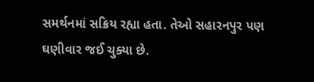સમર્થનમાં સક્રિય રહ્યા હતા. તેઓ સહારનપુર પણ ઘણીવાર જઈ ચુક્યા છે.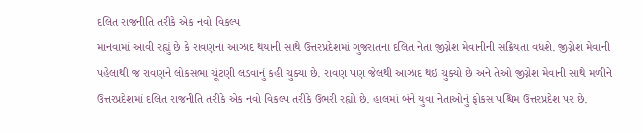દલિત રાજનીતિ તરીકે એક નવો વિકલ્પ
માનવામાં આવી રહ્યું છે કે રાવણના આઝાદ થયાની સાથે ઉત્તરપ્રદેશમાં ગુજરાતના દલિત નેતા જીગ્નેશ મેવાનીની સક્રિયતા વધશે. જીગ્નેશ મેવાની પહેલાથી જ રાવણને લોકસભા ચૂંટણી લડવાનું કહી ચુક્યા છે. રાવણ પણ જેલથી આઝાદ થઇ ચુક્યો છે અને તેઓ જીગ્નેશ મેવાની સાથે મળીને ઉત્તરપ્રદેશમાં દલિત રાજનીતિ તરીકે એક નવો વિકલ્પ તરીકે ઉભરી રહ્યો છે. હાલમાં બંને યુવા નેતાઓનું ફોકસ પશ્ચિમ ઉત્તરપ્રદેશ પર છે.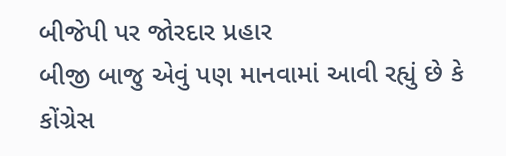બીજેપી પર જોરદાર પ્રહાર
બીજી બાજુ એવું પણ માનવામાં આવી રહ્યું છે કે કોંગ્રેસ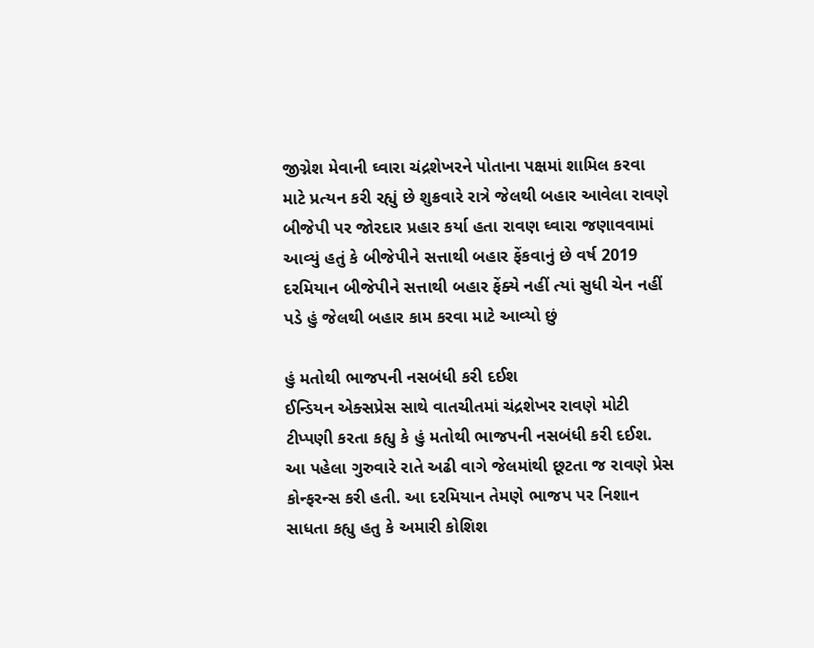જીગ્નેશ મેવાની ઘ્વારા ચંદ્રશેખરને પોતાના પક્ષમાં શામિલ કરવા માટે પ્રત્યન કરી રહ્યું છે શુક્રવારે રાત્રે જેલથી બહાર આવેલા રાવણે બીજેપી પર જોરદાર પ્રહાર કર્યા હતા રાવણ ઘ્વારા જણાવવામાં આવ્યું હતું કે બીજેપીને સત્તાથી બહાર ફેંકવાનું છે વર્ષ 2019 દરમિયાન બીજેપીને સત્તાથી બહાર ફેંક્યે નહીં ત્યાં સુધી ચેન નહીં પડે હું જેલથી બહાર કામ કરવા માટે આવ્યો છું

હું મતોથી ભાજપની નસબંધી કરી દઈશ
ઈન્ડિયન એક્સપ્રેસ સાથે વાતચીતમાં ચંદ્રશેખર રાવણે મોટી ટીપ્પણી કરતા કહ્યુ કે હું મતોથી ભાજપની નસબંધી કરી દઈશ. આ પહેલા ગુરુવારે રાતે અઢી વાગે જેલમાંથી છૂટતા જ રાવણે પ્રેસ કોન્ફરન્સ કરી હતી. આ દરમિયાન તેમણે ભાજપ પર નિશાન સાધતા કહ્યુ હતુ કે અમારી કોશિશ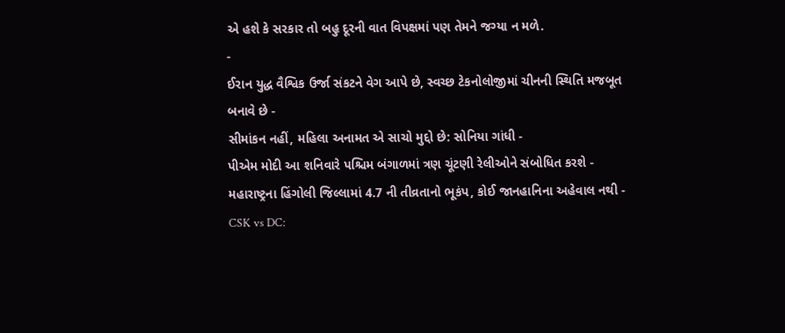એ હશે કે સરકાર તો બહુ દૂરની વાત વિપક્ષમાં પણ તેમને જગ્યા ન મળે.
-
ઈરાન યુદ્ધ વૈશ્વિક ઉર્જા સંકટને વેગ આપે છે, સ્વચ્છ ટેકનોલોજીમાં ચીનની સ્થિતિ મજબૂત બનાવે છે -
સીમાંકન નહીં, મહિલા અનામત એ સાચો મુદ્દો છે: સોનિયા ગાંધી -
પીએમ મોદી આ શનિવારે પશ્ચિમ બંગાળમાં ત્રણ ચૂંટણી રેલીઓને સંબોધિત કરશે -
મહારાષ્ટ્રના હિંગોલી જિલ્લામાં 4.7 ની તીવ્રતાનો ભૂકંપ, કોઈ જાનહાનિના અહેવાલ નથી -
CSK vs DC: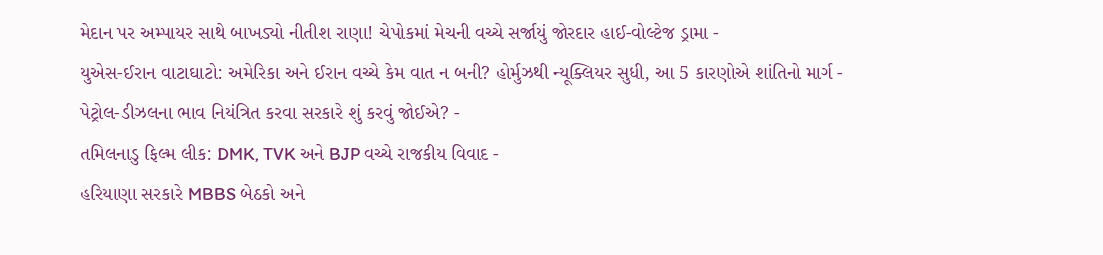મેદાન પર અમ્પાયર સાથે બાખડ્યો નીતીશ રાણા! ચેપોકમાં મેચની વચ્ચે સર્જાયું જોરદાર હાઈ-વોલ્ટેજ ડ્રામા -
યુએસ-ઈરાન વાટાઘાટો: અમેરિકા અને ઈરાન વચ્ચે કેમ વાત ન બની? હોર્મુઝથી ન્યૂક્લિયર સુધી, આ 5 કારણોએ શાંતિનો માર્ગ -
પેટ્રોલ-ડીઝલના ભાવ નિયંત્રિત કરવા સરકારે શું કરવું જોઈએ? -
તમિલનાડુ ફિલ્મ લીક: DMK, TVK અને BJP વચ્ચે રાજકીય વિવાદ -
હરિયાણા સરકારે MBBS બેઠકો અને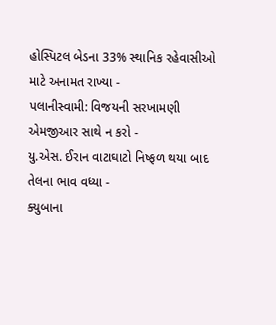હોસ્પિટલ બેડના 33% સ્થાનિક રહેવાસીઓ માટે અનામત રાખ્યા -
પલાનીસ્વામી: વિજયની સરખામણી એમજીઆર સાથે ન કરો -
યુ.એસ. ઈરાન વાટાઘાટો નિષ્ફળ થયા બાદ તેલના ભાવ વધ્યા -
ક્યુબાના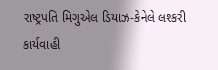રાષ્ટ્રપતિ મિગુએલ ડિયાઝ-કેનેલે લશ્કરી કાર્યવાહી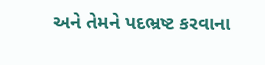અને તેમને પદભ્રષ્ટ કરવાના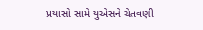પ્રયાસો સામે યુએસને ચેતવણી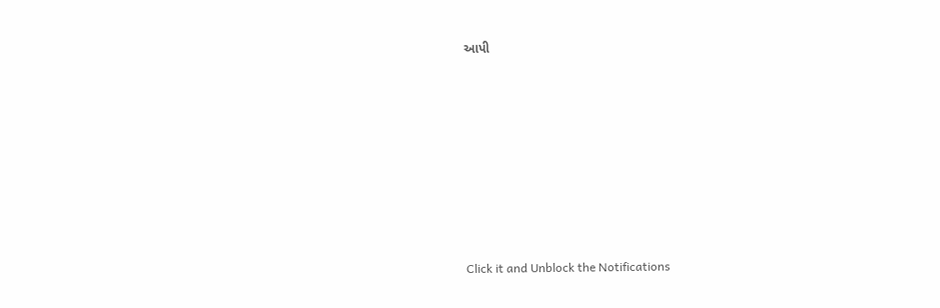આપી










Click it and Unblock the Notifications